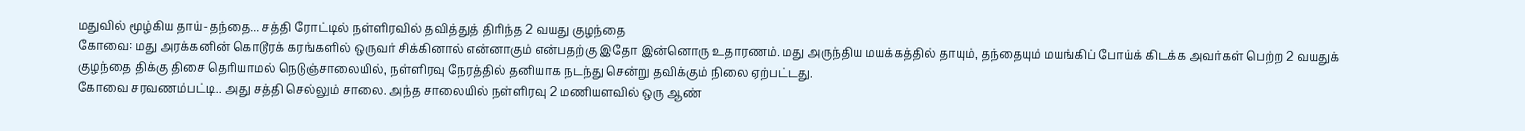மதுவில் மூழ்கிய தாய்-தந்தை... சத்தி ரோட்டில் நள்ளிரவில் தவித்துத் திரிந்த 2 வயது குழந்தை
கோவை: மது அரக்கனின் கொடூரக் கரங்களில் ஒருவர் சிக்கினால் என்னாகும் என்பதற்கு இதோ இன்னொரு உதாரணம். மது அருந்திய மயக்கத்தில் தாயும், தந்தையும் மயங்கிப் போய்க் கிடக்க அவர்கள் பெற்ற 2 வயதுக் குழந்தை திக்கு திசை தெரியாமல் நெடுஞ்சாலையில், நள்ளிரவு நேரத்தில் தனியாக நடந்து சென்று தவிக்கும் நிலை ஏற்பட்டது.
கோவை சரவணம்பட்டி.. அது சத்தி செல்லும் சாலை. அந்த சாலையில் நள்ளிரவு 2 மணியளவில் ஒரு ஆண்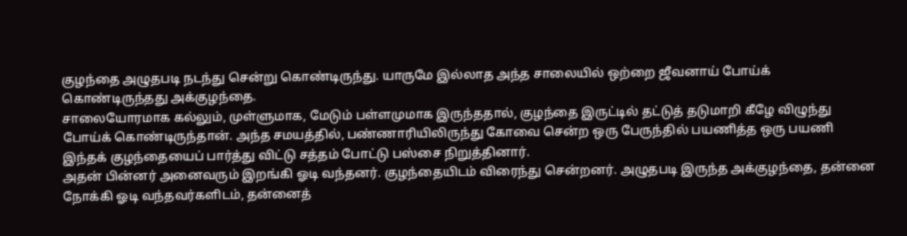குழந்தை அழுதபடி நடந்து சென்று கொண்டிருந்து. யாருமே இல்லாத அந்த சாலையில் ஒற்றை ஜீவனாய் போய்க் கொண்டிருந்தது அக்குழந்தை.
சாலையோரமாக கல்லும், முள்ளுமாக, மேடும் பள்ளமுமாக இருந்ததால், குழந்தை இருட்டில் தட்டுத் தடுமாறி கீழே விழுந்து போய்க் கொண்டிருந்தான். அந்த சமயத்தில், பண்ணாரியிலிருந்து கோவை சென்ற ஒரு பேருந்தில் பயணித்த ஒரு பயணி இந்தக் குழந்தையைப் பார்த்து விட்டு சத்தம் போட்டு பஸ்சை நிறுத்தினார்.
அதன் பின்னர் அனைவரும் இறங்கி ஓடி வந்தனர். குழந்தையிடம் விரைந்து சென்றனர். அழுதபடி இருந்த அக்குழந்தை, தன்னை நோக்கி ஓடி வந்தவர்களிடம், தன்னைத்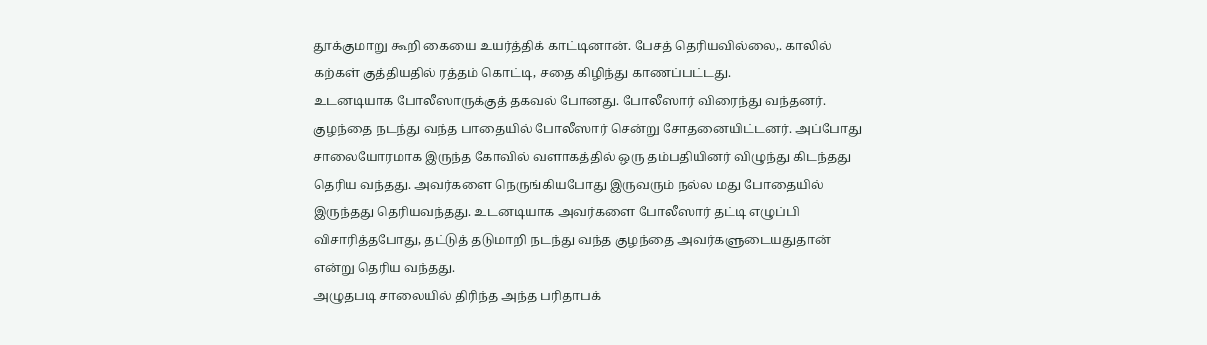தூக்குமாறு கூறி கையை உயர்த்திக் காட்டினான். பேசத் தெரியவில்லை,. காலில் கற்கள் குத்தியதில் ரத்தம் கொட்டி, சதை கிழிந்து காணப்பட்டது.
உடனடியாக போலீஸாருக்குத் தகவல் போனது. போலீஸார் விரைந்து வந்தனர். குழந்தை நடந்து வந்த பாதையில் போலீஸார் சென்று சோதனையிட்டனர். அப்போது சாலையோரமாக இருந்த கோவில் வளாகத்தில் ஒரு தம்பதியினர் விழுந்து கிடந்தது தெரிய வந்தது. அவர்களை நெருங்கியபோது இருவரும் நல்ல மது போதையில் இருந்தது தெரியவந்தது. உடனடியாக அவர்களை போலீஸார் தட்டி எழுப்பி விசாரித்தபோது, தட்டுத் தடுமாறி நடந்து வந்த குழந்தை அவர்களுடையதுதான் என்று தெரிய வந்தது.
அழுதபடி சாலையில் திரிந்த அந்த பரிதாபக்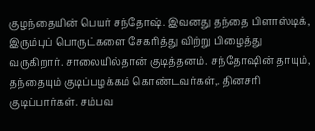குழந்தையின் பெயர் சந்தோஷ். இவனது தந்தை பிளாஸ்டிக், இரும்புப் பொருட்களை சேகரித்து விற்று பிழைத்து வருகிறார். சாலையில்தான் குடித்தனம். சந்தோஷின் தாயும், தந்தையும் குடிப்பழக்கம் கொண்டவர்கள்,. தினசரி குடிப்பார்கள். சம்பவ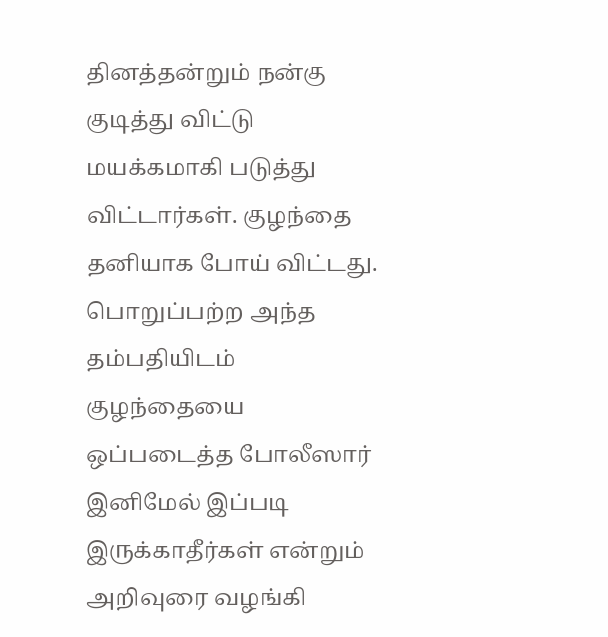தினத்தன்றும் நன்கு குடித்து விட்டு மயக்கமாகி படுத்து விட்டார்கள். குழந்தை தனியாக போய் விட்டது.
பொறுப்பற்ற அந்த தம்பதியிடம் குழந்தையை ஒப்படைத்த போலீஸார் இனிமேல் இப்படி இருக்காதீர்கள் என்றும் அறிவுரை வழங்கி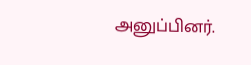அனுப்பினர்.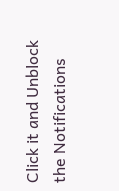Click it and Unblock the Notifications